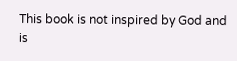This book is not inspired by God and is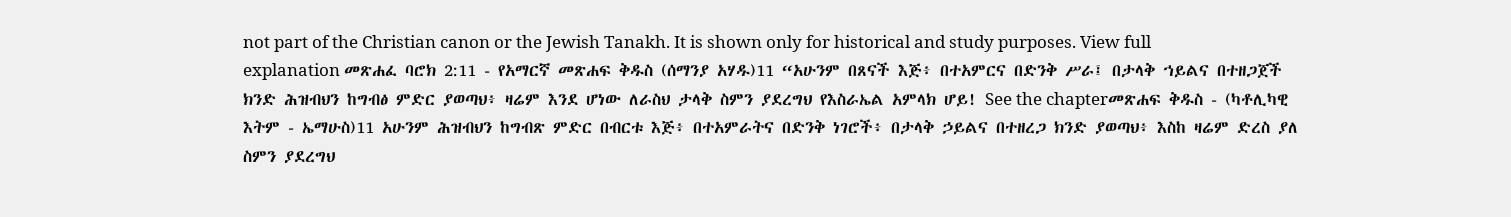not part of the Christian canon or the Jewish Tanakh. It is shown only for historical and study purposes. View full explanation መጽሐፈ ባሮክ 2:11 - የአማርኛ መጽሐፍ ቅዱስ (ሰማንያ አሃዱ)11 “አሁንም በጸናች እጅ፥ በተአምርና በድንቅ ሥራ፤ በታላቅ ኀይልና በተዘጋጀች ክንድ ሕዝብህን ከግብፅ ምድር ያወጣህ፥ ዛሬም እንደ ሆነው ለራስህ ታላቅ ስምን ያደረግህ የእስራኤል አምላክ ሆይ! See the chapterመጽሐፍ ቅዱስ - (ካቶሊካዊ እትም - ኤማሁስ)11 አሁንም ሕዝብህን ከግብጽ ምድር በብርቱ እጅ፥ በተአምራትና በድንቅ ነገሮች፥ በታላቅ ኃይልና በተዘረጋ ክንድ ያወጣህ፥ እስከ ዛሬም ድረስ ያለ ስምን ያደረግህ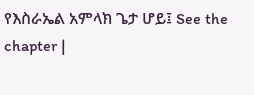የእስራኤል አምላክ ጌታ ሆይ፤ See the chapter |